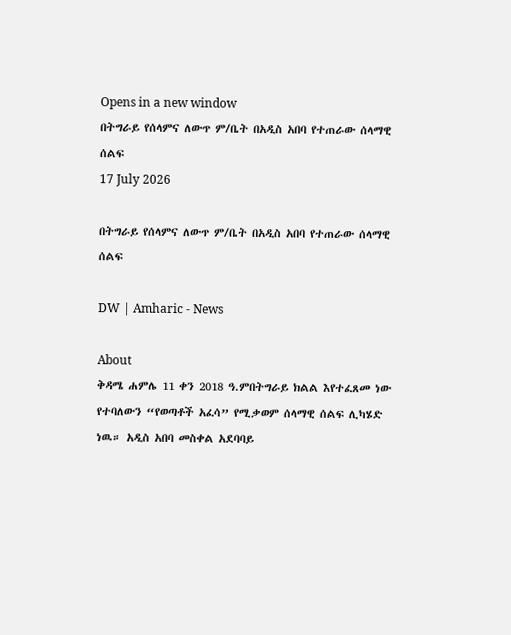Opens in a new window
በትግራይ የሰላምና ለውጥ ም/ቤት በአዲስ አበባ የተጠራው ሰላማዊ ሰልፍ
17 July 2026

በትግራይ የሰላምና ለውጥ ም/ቤት በአዲስ አበባ የተጠራው ሰላማዊ ሰልፍ

DW | Amharic - News

About
ቅዳሜ ሐምሌ 11 ቀን 2018 ዓ.ምበትግራይ ክልል እየተፈጸመ ነው የተባለውን “የወጣቶች አፈሳ” የሚቃወም ሰላማዊ ሰልፍ ሊካሄድ ነዉ። አዲስ አበባ መስቀል አደባባይ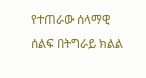የተጠራው ሰላማዊ ሰልፍ በትግራይ ክልል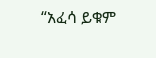“አፈሳ ይቁም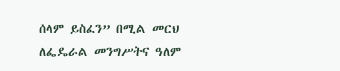ሰላም ይስፈን” በሚል መርህ ለፌዴራል መንግሥትና ዓለም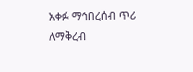አቀፉ ማኅበረሰብ ጥሪ ለማቅረብ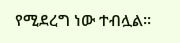የሚደረግ ነው ተብሏል፡፡